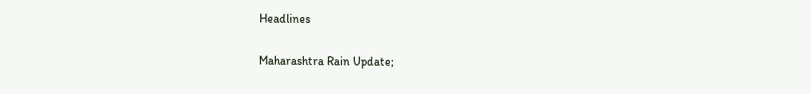Headlines

Maharashtra Rain Update;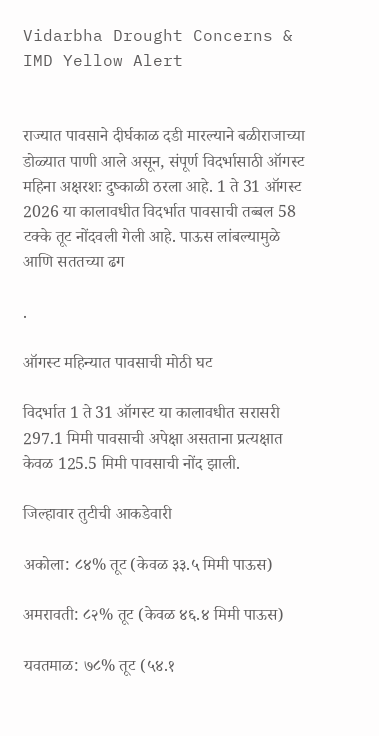Vidarbha Drought Concerns & IMD Yellow Alert


राज्यात पावसाने दीर्घकाळ दडी मारल्याने बळीराजाच्या डोळ्यात पाणी आले असून, संपूर्ण विदर्भासाठी ऑगस्ट महिना अक्षरशः दुष्काळी ठरला आहे. 1 ते 31 ऑगस्ट 2026 या कालावधीत विदर्भात पावसाची तब्बल 58 टक्के तूट नोंदवली गेली आहे. पाऊस लांबल्यामुळे आणि सततच्या ढग

.

ऑगस्ट महिन्यात पावसाची मोठी घट

विदर्भात 1 ते 31 ऑगस्ट या कालावधीत सरासरी 297.1 मिमी पावसाची अपेक्षा असताना प्रत्यक्षात केवळ 125.5 मिमी पावसाची नोंद झाली.

जिल्हावार तुटीची आकडेवारी

अकोला: ८४% तूट (केवळ ३३.५ मिमी पाऊस)

अमरावती: ८२% तूट (केवळ ४६.४ मिमी पाऊस)

यवतमाळ: ७८% तूट (५४.१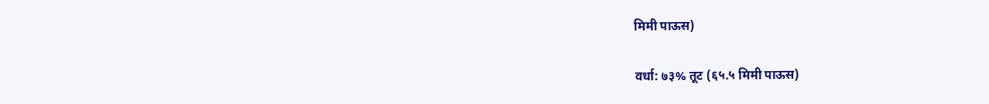मिमी पाऊस)

वर्धा: ७३% तूट (६५.५ मिमी पाऊस)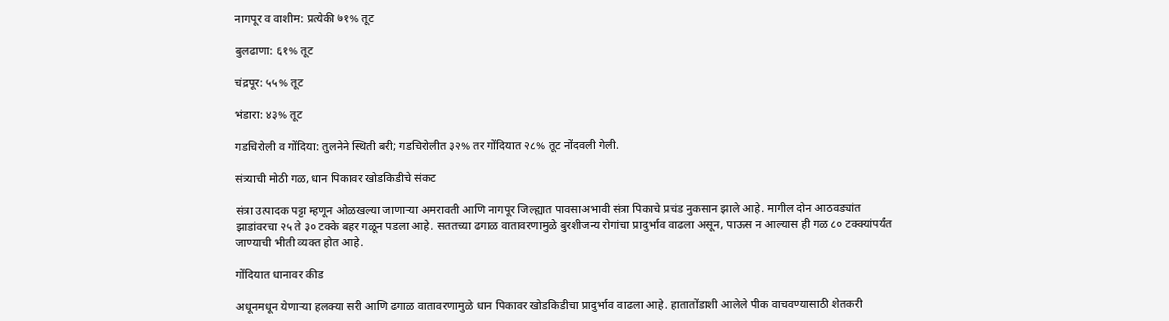नागपूर व वाशीम: प्रत्येकी ७१% तूट

बुलढाणा: ६१% तूट

चंद्रपूर: ५५% तूट

भंडारा: ४३% तूट

गडचिरोली व गोंदिया: तुलनेने स्थिती बरी; गडचिरोलीत ३२% तर गोंदियात २८% तूट नोंदवली गेली.

संत्र्याची मोठी गळ, धान पिकावर खोडकिडीचे संकट

संत्रा उत्पादक पट्टा म्हणून ओळखल्या जाणाऱ्या अमरावती आणि नागपूर जिल्ह्यात पावसाअभावी संत्रा पिकाचे प्रचंड नुकसान झाले आहे. मागील दोन आठवड्यांत झाडांवरचा २५ ते ३० टक्के बहर गळून पडला आहे. सततच्या ढगाळ वातावरणामुळे बुरशीजन्य रोगांचा प्रादुर्भाव वाढला असून, पाऊस न आल्यास ही गळ ८० टक्क्यांपर्यंत जाण्याची भीती व्यक्त होत आहे.

गोंदियात धानावर कीड

अधूनमधून येणाऱ्या हलक्या सरी आणि ढगाळ वातावरणामुळे धान पिकावर खोडकिडीचा प्रादुर्भाव वाढला आहे. हातातोंडाशी आलेले पीक वाचवण्यासाठी शेतकरी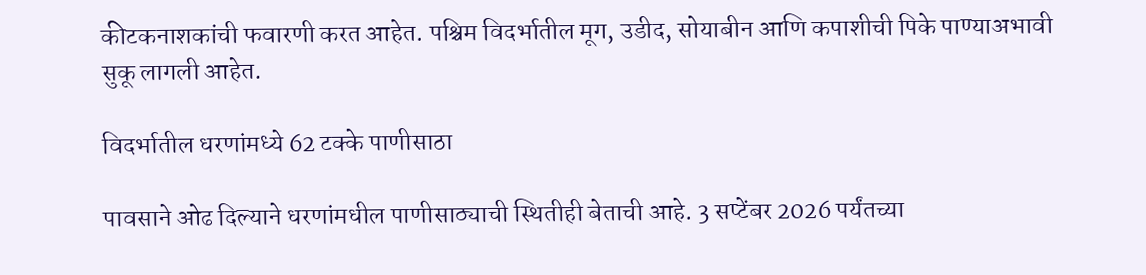कीटकनाशकांची फवारणी करत आहेत. पश्चिम विदर्भातील मूग, उडीद, सोयाबीन आणि कपाशीची पिके पाण्याअभावी सुकू लागली आहेत.

विदर्भातील धरणांमध्ये 62 टक्के पाणीसाठा

पावसाने ओढ दिल्याने धरणांमधील पाणीसाठ्याची स्थितीही बेताची आहे. 3 सप्टेंबर 2026 पर्यंतच्या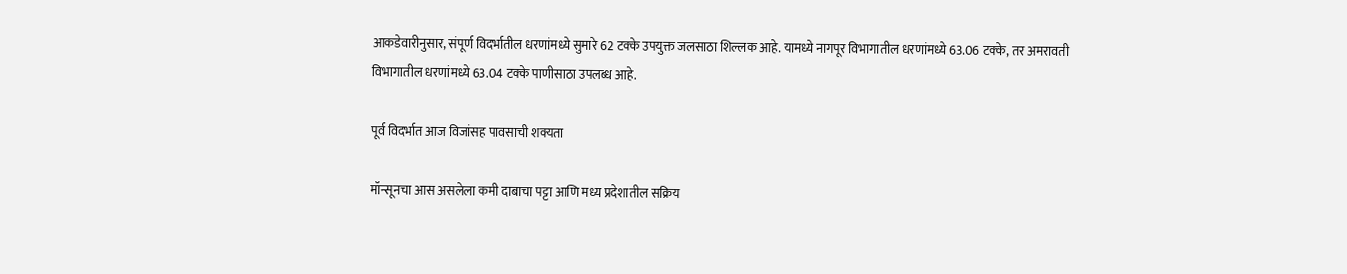आकडेवारीनुसार, संपूर्ण विदर्भातील धरणांमध्ये सुमारे 62 टक्के उपयुक्त जलसाठा शिल्लक आहे. यामध्ये नागपूर विभागातील धरणांमध्ये 63.06 टक्के, तर अमरावती विभागातील धरणांमध्ये 63.04 टक्के पाणीसाठा उपलब्ध आहे.

पूर्व विदर्भात आज विजांसह पावसाची शक्यता

मॉन्सूनचा आस असलेला कमी दाबाचा पट्टा आणि मध्य प्रदेशातील सक्रिय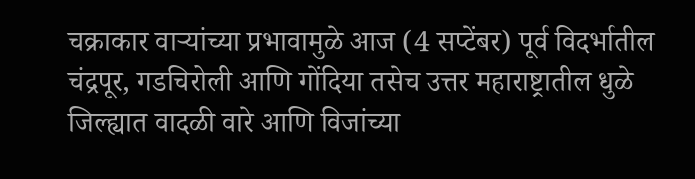चक्राकार वाऱ्यांच्या प्रभावामुळे आज (4 सप्टेंबर) पूर्व विदर्भातील चंद्रपूर, गडचिरोली आणि गोंदिया तसेच उत्तर महाराष्ट्रातील धुळे जिल्ह्यात वादळी वारे आणि विजांच्या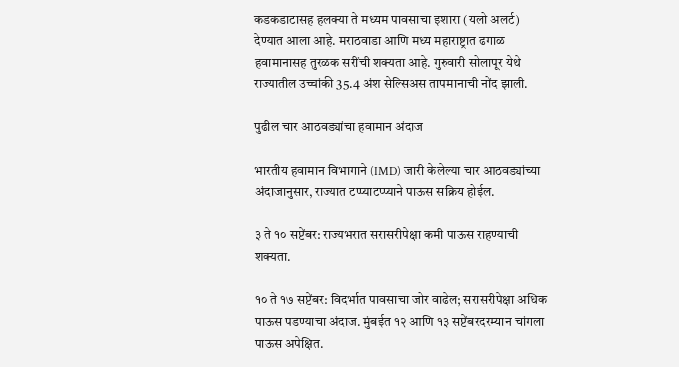कडकडाटासह हलक्या ते मध्यम पावसाचा इशारा (यलो अलर्ट) देण्यात आला आहे. मराठवाडा आणि मध्य महाराष्ट्रात ढगाळ हवामानासह तुरळक सरींची शक्यता आहे. गुरुवारी सोलापूर येथे राज्यातील उच्चांकी 35.4 अंश सेल्सिअस तापमानाची नोंद झाली.

पुढील चार आठवड्यांचा हवामान अंदाज

भारतीय हवामान विभागाने (IMD) जारी केलेल्या चार आठवड्यांच्या अंदाजानुसार, राज्यात टप्प्याटप्प्याने पाऊस सक्रिय होईल.

३ ते १० सप्टेंबर: राज्यभरात सरासरीपेक्षा कमी पाऊस राहण्याची शक्यता.

१० ते १७ सप्टेंबर: विदर्भात पावसाचा जोर वाढेल; सरासरीपेक्षा अधिक पाऊस पडण्याचा अंदाज. मुंबईत १२ आणि १३ सप्टेंबरदरम्यान चांगला पाऊस अपेक्षित.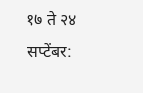१७ ते २४ सप्टेंबर: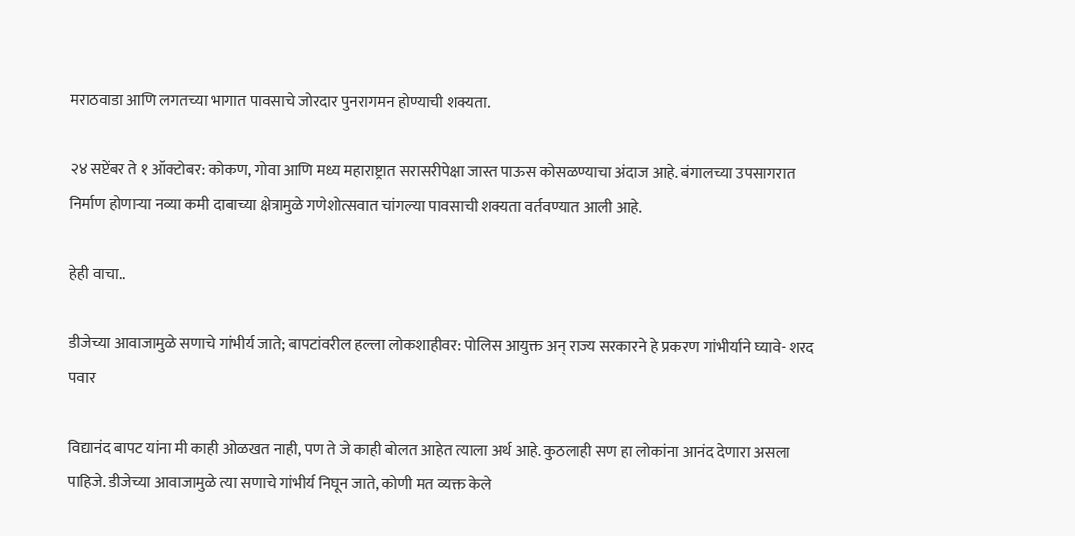मराठवाडा आणि लगतच्या भागात पावसाचे जोरदार पुनरागमन होण्याची शक्यता.

२४ सप्टेंबर ते १ ऑक्टोबर: कोकण, गोवा आणि मध्य महाराष्ट्रात सरासरीपेक्षा जास्त पाऊस कोसळण्याचा अंदाज आहे. बंगालच्या उपसागरात निर्माण होणाऱ्या नव्या कमी दाबाच्या क्षेत्रामुळे गणेशोत्सवात चांगल्या पावसाची शक्यता वर्तवण्यात आली आहे.

हेही वाचा..

डीजेच्या आवाजामुळे सणाचे गांभीर्य जाते; बापटांवरील हल्ला लोकशाहीवर: पोलिस आयुक्त अन् राज्य सरकारने हे प्रकरण गांभीर्याने घ्यावे- शरद पवार

विद्यानंद बापट यांना मी काही ओळखत नाही, पण ते जे काही बोलत आहेत त्याला अर्थ आहे. कुठलाही सण हा लोकांना आनंद देणारा असला पाहिजे. डीजेच्या आवाजामुळे त्या सणाचे गांभीर्य निघून जाते, कोणी मत व्यक्त केले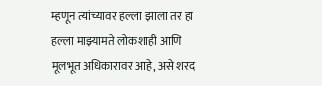म्हणून त्यांच्यावर हल्ला झाला तर हा हल्ला माझ्यामते लोकशाही आणि मूलभूत अधिकारावर आहे, असे शरद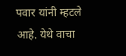पवार यांनी म्हटले आहे. येथे वाचा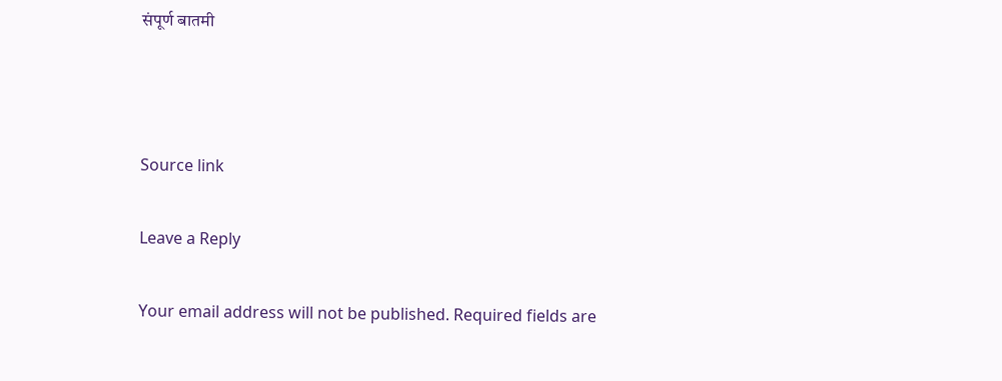संपूर्ण बातमी



Source link

Leave a Reply

Your email address will not be published. Required fields are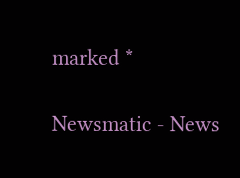marked *

Newsmatic - News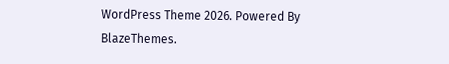WordPress Theme 2026. Powered By BlazeThemes.